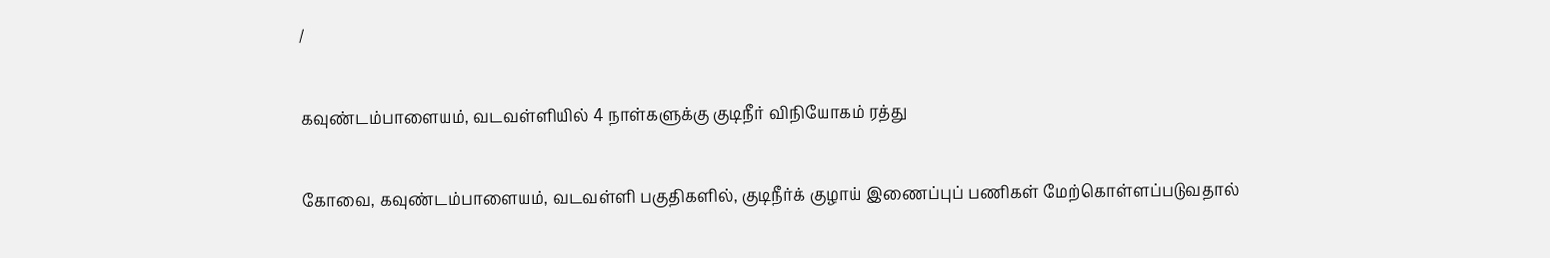/

கவுண்டம்பாளையம், வடவள்ளியில் 4 நாள்களுக்கு குடிநீர் விநியோகம் ரத்து

கோவை, கவுண்டம்பாளையம், வடவள்ளி பகுதிகளில், குடிநீர்க் குழாய் இணைப்புப் பணிகள் மேற்கொள்ளப்படுவதால்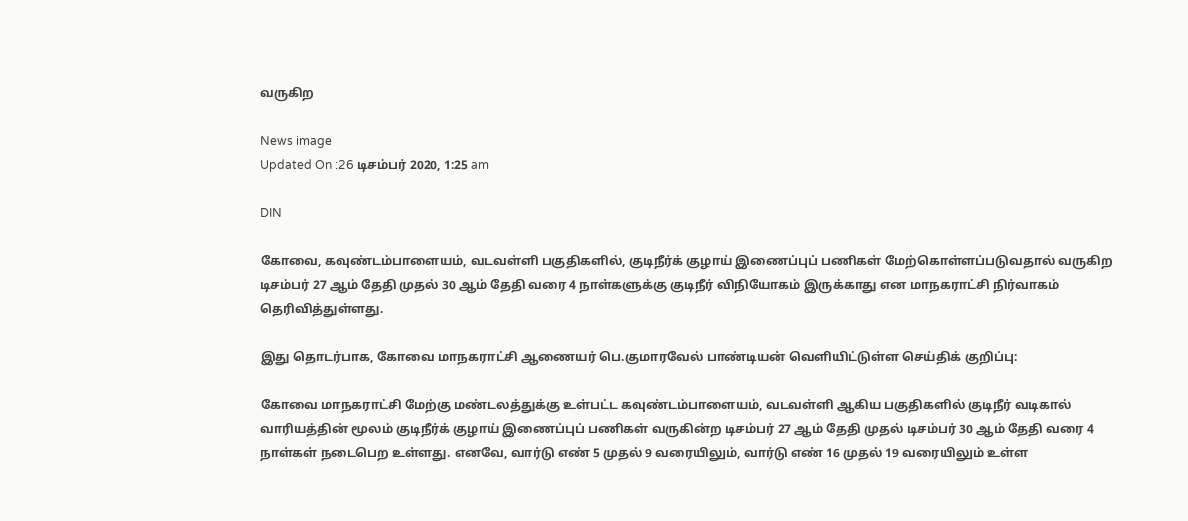வருகிற

News image
Updated On :26 டிசம்பர் 2020, 1:25 am

DIN

கோவை, கவுண்டம்பாளையம், வடவள்ளி பகுதிகளில், குடிநீர்க் குழாய் இணைப்புப் பணிகள் மேற்கொள்ளப்படுவதால் வருகிற டிசம்பர் 27 ஆம் தேதி முதல் 30 ஆம் தேதி வரை 4 நாள்களுக்கு குடிநீர் விநியோகம் இருக்காது என மாநகராட்சி நிர்வாகம் தெரிவித்துள்ளது.

இது தொடர்பாக, கோவை மாநகராட்சி ஆணையர் பெ.குமாரவேல் பாண்டியன் வெளியிட்டுள்ள செய்திக் குறிப்பு:

கோவை மாநகராட்சி மேற்கு மண்டலத்துக்கு உள்பட்ட கவுண்டம்பாளையம், வடவள்ளி ஆகிய பகுதிகளில் குடிநீர் வடிகால் வாரியத்தின் மூலம் குடிநீர்க் குழாய் இணைப்புப் பணிகள் வருகின்ற டிசம்பர் 27 ஆம் தேதி முதல் டிசம்பர் 30 ஆம் தேதி வரை 4 நாள்கள் நடைபெற உள்ளது. எனவே, வார்டு எண் 5 முதல் 9 வரையிலும், வார்டு எண் 16 முதல் 19 வரையிலும் உள்ள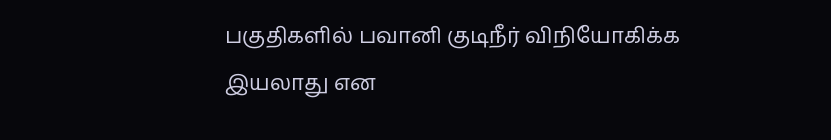பகுதிகளில் பவானி குடிநீர் விநியோகிக்க இயலாது என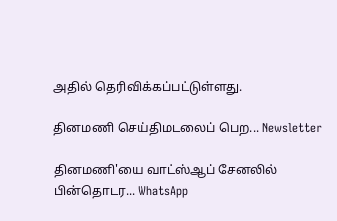அதில் தெரிவிக்கப்பட்டுள்ளது.

தினமணி செய்திமடலைப் பெற... Newsletter

தினமணி'யை வாட்ஸ்ஆப் சேனலில் பின்தொடர... WhatsApp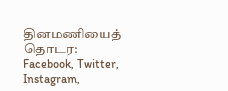தினமணியைத் தொடர: Facebook, Twitter, Instagram,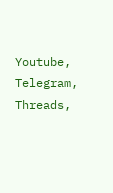Youtube, Telegram, Threads,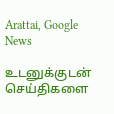Arattai, Google News

உடனுக்குடன் செய்திகளை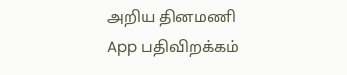அறிய தினமணி App பதிவிறக்கம்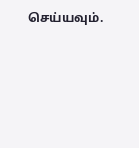செய்யவும்.